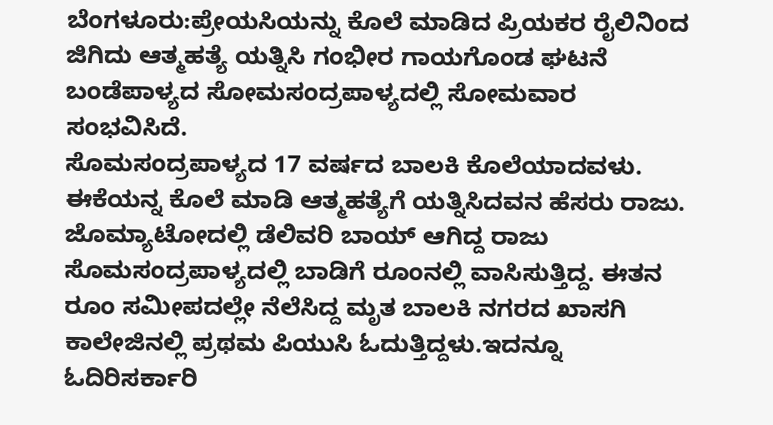ಬೆಂಗಳೂರು:ಪ್ರೇಯಸಿಯನ್ನು ಕೊಲೆ ಮಾಡಿದ ಪ್ರಿಯಕರ ರೈಲಿನಿಂದ ಜಿಗಿದು ಆತ್ಮಹತ್ಯೆ ಯತ್ನಿಸಿ ಗಂಭೀರ ಗಾಯಗೊಂಡ ಘಟನೆ ಬಂಡೆಪಾಳ್ಯದ ಸೋಮಸಂದ್ರಪಾಳ್ಯದಲ್ಲಿ ಸೋಮವಾರ ಸಂಭವಿಸಿದೆ.
ಸೊಮಸಂದ್ರಪಾಳ್ಯದ 17 ವರ್ಷದ ಬಾಲಕಿ ಕೊಲೆಯಾದವಳು. ಈಕೆಯನ್ನ ಕೊಲೆ ಮಾಡಿ ಆತ್ಮಹತ್ಯೆಗೆ ಯತ್ನಿಸಿದವನ ಹೆಸರು ರಾಜು. ಜೊಮ್ಯಾಟೋದಲ್ಲಿ ಡೆಲಿವರಿ ಬಾಯ್ ಆಗಿದ್ದ ರಾಜು ಸೊಮಸಂದ್ರಪಾಳ್ಯದಲ್ಲಿ ಬಾಡಿಗೆ ರೂಂನಲ್ಲಿ ವಾಸಿಸುತ್ತಿದ್ದ. ಈತನ ರೂಂ ಸಮೀಪದಲ್ಲೇ ನೆಲೆಸಿದ್ದ ಮೃತ ಬಾಲಕಿ ನಗರದ ಖಾಸಗಿ ಕಾಲೇಜಿನಲ್ಲಿ ಪ್ರಥಮ ಪಿಯುಸಿ ಓದುತ್ತಿದ್ದಳು.ಇದನ್ನೂ ಓದಿರಿಸರ್ಕಾರಿ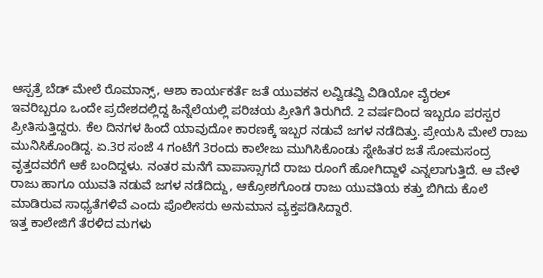ಆಸ್ಪತ್ರೆ ಬೆಡ್ ಮೇಲೆ ರೊಮಾನ್ಸ್, ಆಶಾ ಕಾರ್ಯಕರ್ತೆ ಜತೆ ಯುವಕನ ಲವ್ವಿಡವ್ವಿ ವಿಡಿಯೋ ವೈರಲ್
ಇವರಿಬ್ಬರೂ ಒಂದೇ ಪ್ರದೇಶದಲ್ಲಿದ್ದ ಹಿನ್ನೆಲೆಯಲ್ಲಿ ಪರಿಚಯ ಪ್ರೀತಿಗೆ ತಿರುಗಿದೆ. 2 ವರ್ಷದಿಂದ ಇಬ್ಬರೂ ಪರಸ್ಪರ ಪ್ರೀತಿಸುತ್ತಿದ್ದರು. ಕೆಲ ದಿನಗಳ ಹಿಂದೆ ಯಾವುದೋ ಕಾರಣಕ್ಕೆ ಇಬ್ಬರ ನಡುವೆ ಜಗಳ ನಡೆದಿತ್ತು. ಪ್ರೇಯಸಿ ಮೇಲೆ ರಾಜು ಮುನಿಸಿಕೊಂಡಿದ್ದ. ಏ.3ರ ಸಂಜೆ 4 ಗಂಟೆಗೆ 3ರಂದು ಕಾಲೇಜು ಮುಗಿಸಿಕೊಂಡು ಸ್ನೇಹಿತರ ಜತೆ ಸೋಮಸಂದ್ರ ವೃತ್ತದವರೆಗೆ ಆಕೆ ಬಂದಿದ್ದಳು. ನಂತರ ಮನೆಗೆ ವಾಪಾಸ್ಸಾಗದೆ ರಾಜು ರೂಂಗೆ ಹೋಗಿದ್ದಾಳೆ ಎನ್ನಲಾಗುತ್ತಿದೆ. ಆ ವೇಳೆ ರಾಜು ಹಾಗೂ ಯುವತಿ ನಡುವೆ ಜಗಳ ನಡೆದಿದ್ದು, ಆಕ್ರೋಶಗೊಂಡ ರಾಜು ಯುವತಿಯ ಕತ್ತು ಬಿಗಿದು ಕೊಲೆ ಮಾಡಿರುವ ಸಾಧ್ಯತೆಗಳಿವೆ ಎಂದು ಪೊಲೀಸರು ಅನುಮಾನ ವ್ಯಕ್ತಪಡಿಸಿದ್ದಾರೆ.
ಇತ್ತ ಕಾಲೇಜಿಗೆ ತೆರಳಿದ ಮಗಳು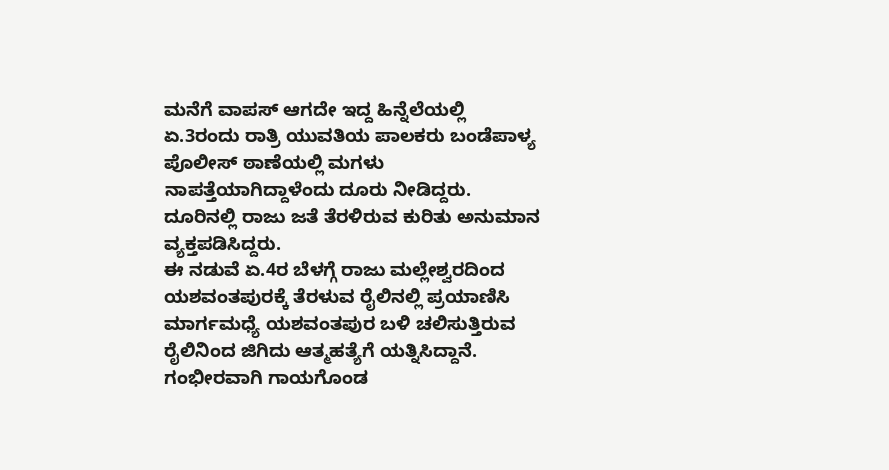ಮನೆಗೆ ವಾಪಸ್ ಆಗದೇ ಇದ್ದ ಹಿನ್ನೆಲೆಯಲ್ಲಿ ಏ.3ರಂದು ರಾತ್ರಿ ಯುವತಿಯ ಪಾಲಕರು ಬಂಡೆಪಾಳ್ಯ ಪೊಲೀಸ್ ಠಾಣೆಯಲ್ಲಿ ಮಗಳು ನಾಪತ್ತೆಯಾಗಿದ್ದಾಳೆಂದು ದೂರು ನೀಡಿದ್ದರು. ದೂರಿನಲ್ಲಿ ರಾಜು ಜತೆ ತೆರಳಿರುವ ಕುರಿತು ಅನುಮಾನ ವ್ಯಕ್ತಪಡಿಸಿದ್ದರು.
ಈ ನಡುವೆ ಏ.4ರ ಬೆಳಗ್ಗೆ ರಾಜು ಮಲ್ಲೇಶ್ವರದಿಂದ ಯಶವಂತಪುರಕ್ಕೆ ತೆರಳುವ ರೈಲಿನಲ್ಲಿ ಪ್ರಯಾಣಿಸಿ ಮಾರ್ಗಮಧ್ಯೆ ಯಶವಂತಪುರ ಬಳಿ ಚಲಿಸುತ್ತಿರುವ ರೈಲಿನಿಂದ ಜಿಗಿದು ಆತ್ಮಹತ್ಯೆಗೆ ಯತ್ನಿಸಿದ್ದಾನೆ. ಗಂಭೀರವಾಗಿ ಗಾಯಗೊಂಡ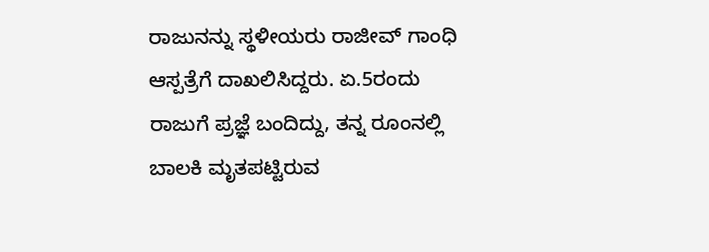ರಾಜುನನ್ನು ಸ್ಥಳೀಯರು ರಾಜೀವ್ ಗಾಂಧಿ ಆಸ್ಪತ್ರೆಗೆ ದಾಖಲಿಸಿದ್ದರು. ಏ.5ರಂದು ರಾಜುಗೆ ಪ್ರಜ್ಞೆ ಬಂದಿದ್ದು, ತನ್ನ ರೂಂನಲ್ಲಿ ಬಾಲಕಿ ಮೃತಪಟ್ಟಿರುವ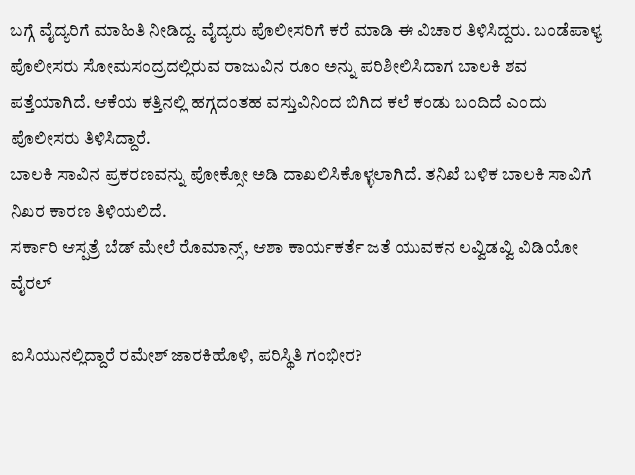ಬಗ್ಗೆ ವೈದ್ಯರಿಗೆ ಮಾಹಿತಿ ನೀಡಿದ್ದ. ವೈದ್ಯರು ಪೊಲೀಸರಿಗೆ ಕರೆ ಮಾಡಿ ಈ ವಿಚಾರ ತಿಳಿಸಿದ್ದರು. ಬಂಡೆಪಾಳ್ಯ ಪೊಲೀಸರು ಸೋಮಸಂದ್ರದಲ್ಲಿರುವ ರಾಜುವಿನ ರೂಂ ಅನ್ನು ಪರಿಶೀಲಿಸಿದಾಗ ಬಾಲಕಿ ಶವ ಪತ್ತೆಯಾಗಿದೆ. ಆಕೆಯ ಕತ್ತಿನಲ್ಲಿ ಹಗ್ಗದಂತಹ ವಸ್ತುವಿನಿಂದ ಬಿಗಿದ ಕಲೆ ಕಂಡು ಬಂದಿದೆ ಎಂದು ಪೊಲೀಸರು ತಿಳಿಸಿದ್ದಾರೆ.
ಬಾಲಕಿ ಸಾವಿನ ಪ್ರಕರಣವನ್ನು ಪೋಕ್ಸೋ ಅಡಿ ದಾಖಲಿಸಿಕೊಳ್ಳಲಾಗಿದೆ. ತನಿಖೆ ಬಳಿಕ ಬಾಲಕಿ ಸಾವಿಗೆ ನಿಖರ ಕಾರಣ ತಿಳಿಯಲಿದೆ.
ಸರ್ಕಾರಿ ಆಸ್ಪತ್ರೆ ಬೆಡ್ ಮೇಲೆ ರೊಮಾನ್ಸ್, ಆಶಾ ಕಾರ್ಯಕರ್ತೆ ಜತೆ ಯುವಕನ ಲವ್ವಿಡವ್ವಿ ವಿಡಿಯೋ ವೈರಲ್

ಐಸಿಯುನಲ್ಲಿದ್ದಾರೆ ರಮೇಶ್ ಜಾರಕಿಹೊಳಿ, ಪರಿಸ್ಥಿತಿ ಗಂಭೀರ?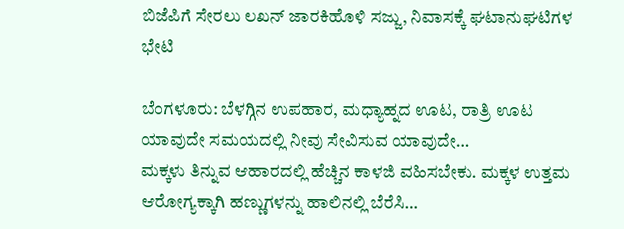ಬಿಜೆಪಿಗೆ ಸೇರಲು ಲಖನ್ ಜಾರಕಿಹೊಳಿ ಸಜ್ಜು, ನಿವಾಸಕ್ಕೆ ಘಟಾನುಘಟಿಗಳ ಭೇಟಿ

ಬೆಂಗಳೂರು: ಬೆಳಗ್ಗಿನ ಉಪಹಾರ, ಮಧ್ಯಾಹ್ನದ ಊಟ, ರಾತ್ರಿ ಊಟ ಯಾವುದೇ ಸಮಯದಲ್ಲಿ ನೀವು ಸೇವಿಸುವ ಯಾವುದೇ…
ಮಕ್ಕಳು ತಿನ್ನುವ ಆಹಾರದಲ್ಲಿ ಹೆಚ್ಚಿನ ಕಾಳಜಿ ವಹಿಸಬೇಕು. ಮಕ್ಕಳ ಉತ್ತಮ ಆರೋಗ್ಯಕ್ಕಾಗಿ ಹಣ್ಣುಗಳನ್ನು ಹಾಲಿನಲ್ಲಿ ಬೆರೆಸಿ…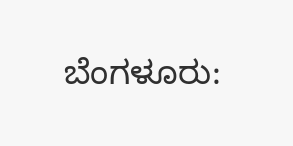ಬೆಂಗಳೂರು: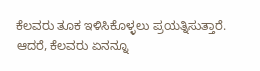ಕೆಲವರು ತೂಕ ಇಳಿಸಿಕೊಳ್ಳಲು ಪ್ರಯತ್ನಿಸುತ್ತಾರೆ. ಆದರೆ, ಕೆಲವರು ಏನನ್ನೂ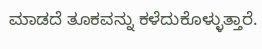ಮಾಡದೆ ತೂಕವನ್ನು ಕಳೆದುಕೊಳ್ಳುತ್ತಾರೆ.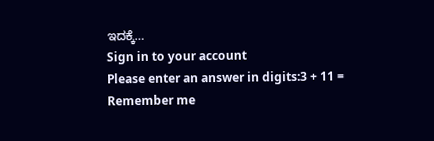ಇದಕ್ಕೆ…
Sign in to your account
Please enter an answer in digits:3 + 11 =
Remember me